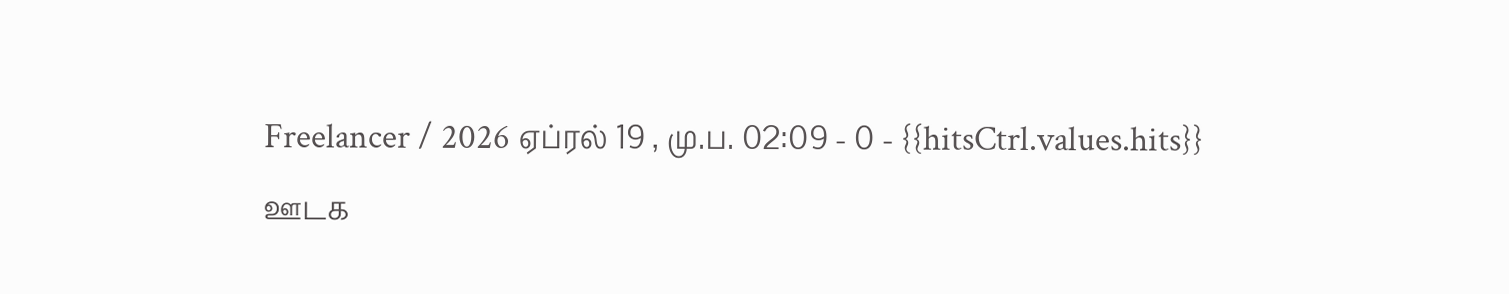Freelancer / 2026 ஏப்ரல் 19 , மு.ப. 02:09 - 0 - {{hitsCtrl.values.hits}}
ஊடக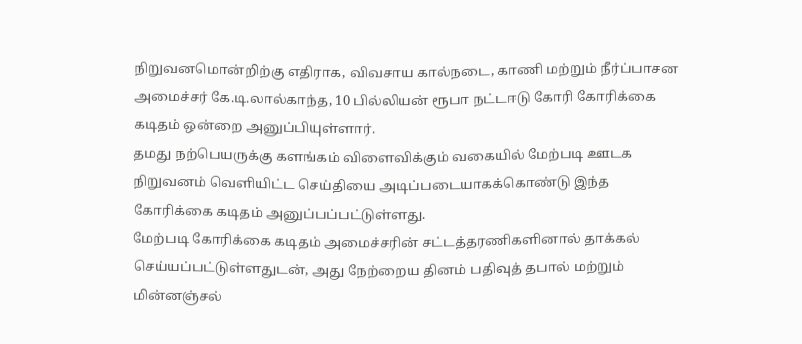நிறுவனமொன்றிற்கு எதிராக, விவசாய கால்நடை, காணி மற்றும் நீர்ப்பாசன அமைச்சர் கே.டி.லால்காந்த, 10 பில்லியன் ரூபா நட்டஈடு கோரி கோரிக்கை கடிதம் ஒன்றை அனுப்பியுள்ளார்.
தமது நற்பெயருக்கு களங்கம் விளைவிக்கும் வகையில் மேற்படி ஊடக நிறுவனம் வெளியிட்ட செய்தியை அடிப்படையாகக்கொண்டு இந்த கோரிக்கை கடிதம் அனுப்பப்பட்டுள்ளது.
மேற்படி கோரிக்கை கடிதம் அமைச்சரின் சட்டத்தரணிகளினால் தாக்கல் செய்யப்பட்டுள்ளதுடன், அது நேற்றைய தினம் பதிவுத் தபால் மற்றும் மின்னஞ்சல்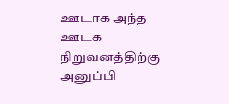ஊடாக அந்த ஊடக நிறுவனத்திற்கு அனுப்பி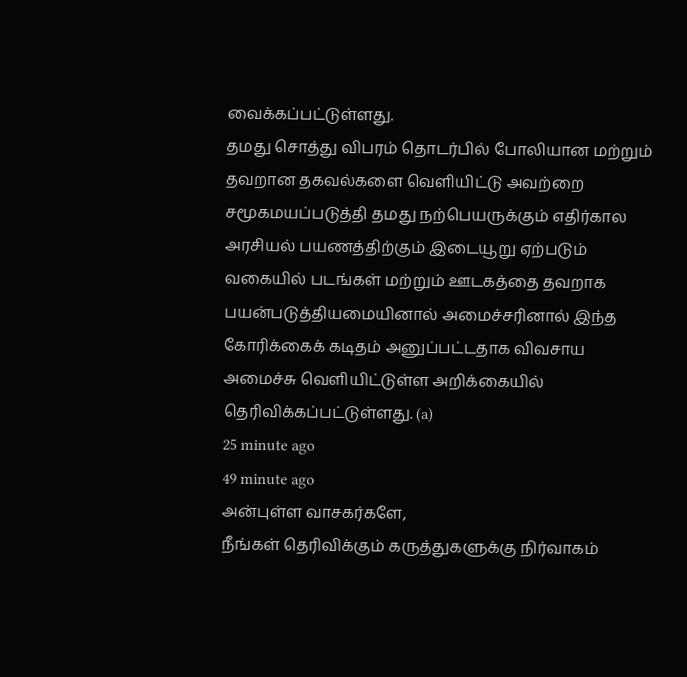வைக்கப்பட்டுள்ளது.
தமது சொத்து விபரம் தொடர்பில் போலியான மற்றும் தவறான தகவல்களை வெளியிட்டு அவற்றை சமூகமயப்படுத்தி தமது நற்பெயருக்கும் எதிர்கால அரசியல் பயணத்திற்கும் இடையூறு ஏற்படும் வகையில் படங்கள் மற்றும் ஊடகத்தை தவறாக பயன்படுத்தியமையினால் அமைச்சரினால் இந்த கோரிக்கைக் கடிதம் அனுப்பட்டதாக விவசாய அமைச்சு வெளியிட்டுள்ள அறிக்கையில் தெரிவிக்கப்பட்டுள்ளது. (a)
25 minute ago
49 minute ago
அன்புள்ள வாசகர்களே,
நீங்கள் தெரிவிக்கும் கருத்துகளுக்கு நிர்வாகம்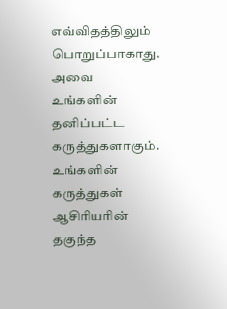எவ்விதத்திலும் பொறுப்பாகாது. அவை உங்களின் தனிப்பட்ட கருத்துகளாகும். உங்களின் கருத்துகள் ஆசிரியரின் தகுந்த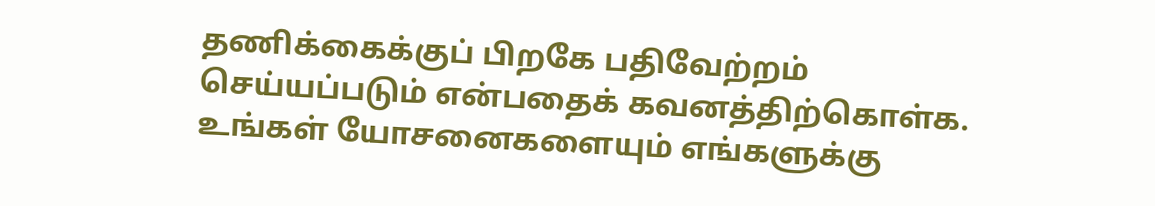தணிக்கைக்குப் பிறகே பதிவேற்றம் செய்யப்படும் என்பதைக் கவனத்திற்கொள்க. உங்கள் யோசனைகளையும் எங்களுக்கு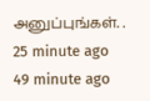அனுப்புங்கள். .
25 minute ago
49 minute ago